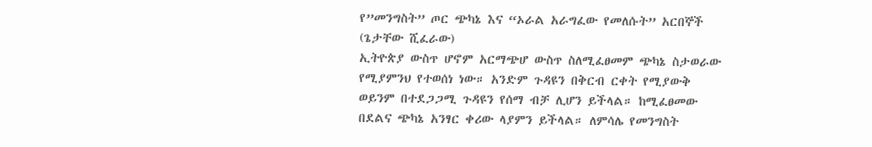የ”መንግስት” ጦር ጭካኔ እና “ኦራል አራግፈው የመለሱት” አርበኞች
(ጌታቸው ሺፈራው)
ኢትዮጵያ ውስጥ ሆኖም አርማጭሆ ውስጥ ስለሚፈፀመም ጭካኔ ስታወራው የሚያምንህ የተወሰነ ነው። አንድም ጉዳዩን በቅርብ ርቀት የሚያውቅ ወይንም በተደጋጋሚ ጉዳዩን የሰማ ብቻ ሊሆን ይችላል። ከሚፈፀመው በደልና ጭካኔ አንፃር ቀሪው ላያምን ይችላል። ለምሳሌ የመንግስት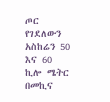ጦር የገደለውን አስከሬን 50 እና 60 ኪሎ ሜትር በመኪና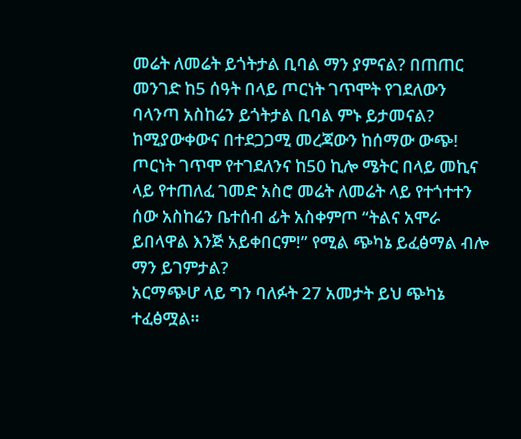መሬት ለመሬት ይጎትታል ቢባል ማን ያምናል? በጠጠር መንገድ ከ5 ሰዓት በላይ ጦርነት ገጥሞት የገደለውን ባላንጣ አስከሬን ይጎትታል ቢባል ምኑ ይታመናል? ከሚያውቀውና በተደጋጋሚ መረጃውን ከሰማው ውጭ!
ጦርነት ገጥሞ የተገደለንና ከ50 ኪሎ ሜትር በላይ መኪና ላይ የተጠለፈ ገመድ አስሮ መሬት ለመሬት ላይ የተጎተተን ሰው አስከሬን ቤተሰብ ፊት አስቀምጦ “ትልና አሞራ ይበላዋል እንጅ አይቀበርም!” የሚል ጭካኔ ይፈፅማል ብሎ ማን ይገምታል?
አርማጭሆ ላይ ግን ባለፉት 27 አመታት ይህ ጭካኔ ተፈፅሟል።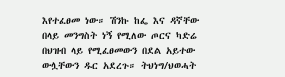እየተፈፀመ ነው። ሽንኩ ከፌ እና ዳኛቸው በላይ መንግስት ነኝ የሚለው ጦርና ካድሬ በህዝብ ላይ የሚፈፀመውን በደል አይተው ውሏቸውን ዱር አደረጉ። ትህነግ/ህወሓት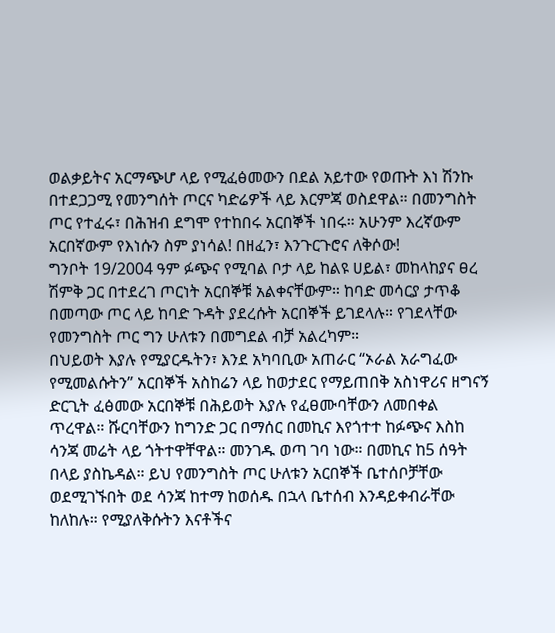ወልቃይትና አርማጭሆ ላይ የሚፈፅመውን በደል አይተው የወጡት እነ ሽንኩ በተደጋጋሚ የመንግሰት ጦርና ካድሬዎች ላይ እርምጃ ወስደዋል። በመንግስት ጦር የተፈሩ፣ በሕዝብ ደግሞ የተከበሩ አርበኞች ነበሩ። አሁንም እረኛውም አርበኛውም የእነሱን ስም ያነሳል! በዘፈን፣ እንጉርጉሮና ለቅሶው!
ግንቦት 19/2004 ዓም ፉጭና የሚባል ቦታ ላይ ከልዩ ሀይል፣ መከላከያና ፀረ ሽምቅ ጋር በተደረገ ጦርነት አርበኞቹ አልቀናቸውም። ከባድ መሳርያ ታጥቆ በመጣው ጦር ላይ ከባድ ጉዳት ያደረሱት አርበኞች ይገደላሉ። የገደላቸው የመንግስት ጦር ግን ሁለቱን በመግደል ብቻ አልረካም።
በህይወት እያሉ የሚያርዱትን፣ እንደ አካባቢው አጠራር “ኦራል አራግፈው የሚመልሱትን” አርበኞች አስከሬን ላይ ከወታደር የማይጠበቅ አስነዋሪና ዘግናኝ ድርጊት ፈፅመው አርበኞቹ በሕይወት እያሉ የፈፀሙባቸውን ለመበቀል ጥረዋል። ሹርባቸውን ከግንድ ጋር በማሰር በመኪና እየጎተተ ከፉጭና እስከ ሳንጃ መሬት ላይ ጎትተዋቸዋል። መንገዱ ወጣ ገባ ነው። በመኪና ከ5 ሰዓት በላይ ያስኬዳል። ይህ የመንግስት ጦር ሁለቱን አርበኞች ቤተሰቦቻቸው ወደሚገኙበት ወደ ሳንጃ ከተማ ከወሰዱ በኋላ ቤተሰብ እንዳይቀብራቸው ከለከሉ። የሚያለቅሱትን እናቶችና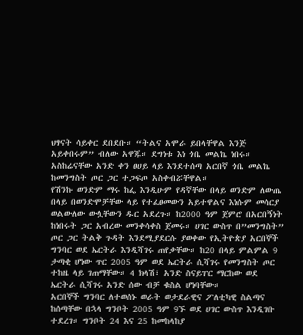ህፃናት ሳይቀር ደበደቡ። “ትልና አሞራ ይበላቸዋል እንጅ አይቀበሩም” ብለው አዋጁ። ደግነቱ እነ ጎቤ መልኬ ነበሩ። አስከሬናቸው አንድ ቀን ፀሀይ ላይ እንደተሰጣ አርበኛ ጎቤ መልኬ ከመንግስት ጦር ጋር ተጋፍጦ አስቀብሯቸዋል።
የሽንኩ ወንድም ማሩ ከፌ እንዲሁም የዳኛቸው በላይ ወንድም ለውጤ በላይ በወንድሞቻቸው ላይ የተፈፀመውን አይተዋልና እነሱም መሳርያ ወልውለው ውሏቸውን ዱር አደረጉ። ከ2000 ዓም ጀምሮ በአርበኝነት ከነበሩት ጋር አብረው መንቀሳቀስ ጀመሩ። ሀገር ውስጥ በ”መንግስት” ጦር ጋር ትልቅ ጉዳት እንደሚያደርሱ ያወቀው የኢትዮጵያ አርበኞች ግንባር ወደ ኤርትራ እንዲሻገሩ ጠየቃቸው። ከ20 በላይ ምልምል 9 ታጣቂ ሆነው ጥር 2005 ዓም ወደ ኤርትራ ሲሻገሩ የመንግስት ጦር ተከዜ ላይ ገጠማቸው። 4 ክላሽ፣ አንድ ስናይፐር ማርከው ወደ ኤርትራ ሲሻገሩ አንድ ሰው ብቻ ቁስል ሆነባቸው።
አርበኞች ግንባር ለተወሰኑ ወራት ወታደራዊና ፖለቲካዊ ስልጣና ከሰጣቸው በኋላ ግንቦት 2005 ዓም 9ኙ ወደ ሀገር ውስጥ እንዲገቡ ተደረገ። ግንቦት 24 እና 25 ከመከላከያ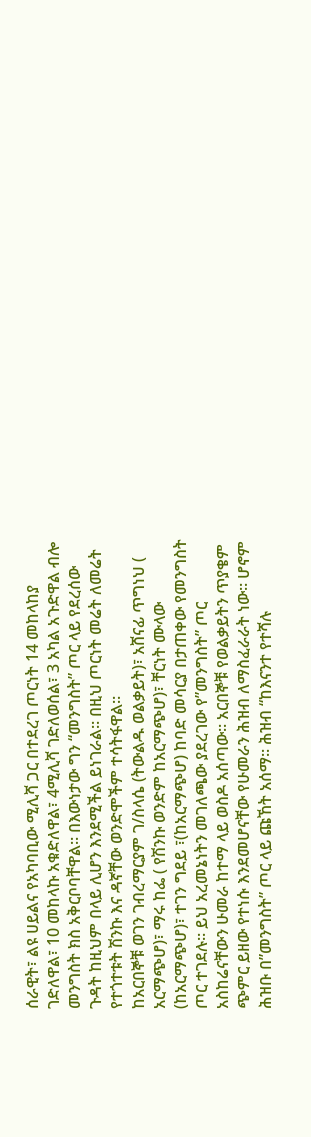ሰራዊት፣ ልዩ ሀይልና የአካባቢው ሚሊሻ ጋር በተደረገ ጦርነት 14 መከላከያ ገድለዋል፣ 10 መከላኩ አቁድለዋል፣ 4ሚሊሻ ገድለወሰል፣ 3 አካል አጉድዋል ብሎ መንግስት ክስ አቅርቦባቸዋል። በእውነታው ግን “መንግስት” ጦር ላይ የደረሰው ጉዳት ከዚህም በላይ ሊሆን እንደሚችል ይነገራል። በዚህ ጦርነት መሬት ለመሬት የተጎተቱት ሽንኩ እና ዳኛቸው ወንድሞችም ተሳትፋዋል።
ከአርበኞቹ ወገን ገብረማርያም ገ/ስላሴ (ትውልዱ ወልቃይት)፣ አሸናፊ ጥግነህ ( አርማጭሆ)፣ ማሩ ከፌ ( የሽንኩ ወንድም ከአርማጭሆ)፣ ቸርነት ሙላው (ከአርማጭሆ)፣ ተገን ግደይ ፣(ከአርማጭሆ) ከባድ መሳርያ በታጠቀው የመንግስት ጦር ተገደሉ። ይህ አረመኔነትን መገለጫው ያደረገው የ”መንግስት” ጦር አስከሬናቸውን ሁመራ ከተማ ላይ ወስዶ አሰጣው። አርበኞቹ የወልቃይትን ጥያቄም ጭምር ይዘው የተነሱ እንደመሆናቸው የሁመራን ሕዝብ ለማስፈራራት ነው። ሆኖም ሕዝቡ በ”መንግስት” ጦር ላይ ጩኸት አሰማ። ሕዝብ “ከእናንተ የተሻሉ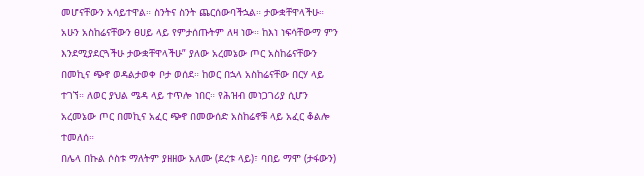መሆናቸውን አሳይተዋል። ስንትና ስንት ጨርሰውባችኋል። ታውቋቸዋላችሁ። አሁን አስከሬናቸውን ፀሀይ ላይ የምታሰጡትም ለዛ ነው። ከእነ ነፍሳቸውማ ምን እንደሚያደርጓችሁ ታውቋቸዋላችሁ” ያለው አረመኔው ጦር አስከሬናቸውን በመኪና ጭኖ ወዳልታወቀ ቦታ ወሰደ። ከወር በኋላ አስከሬናቸው በርሃ ላይ ተገኘ። ለወር ያህል ሜዳ ላይ ተጥሎ ነበር። የሕዝብ መነጋገሪያ ሲሆን አረመኔው ጦር በመኪና አፈር ጭኖ በመውሰድ አስከሬኖቹ ላይ አፈር ቆልሎ ተመለሰ።
በሌላ በኩል ሶስቱ ማለትም ያዘዘው አለሙ (ደረቱ ላይ)፣ ባበይ ማሞ (ታፋውን)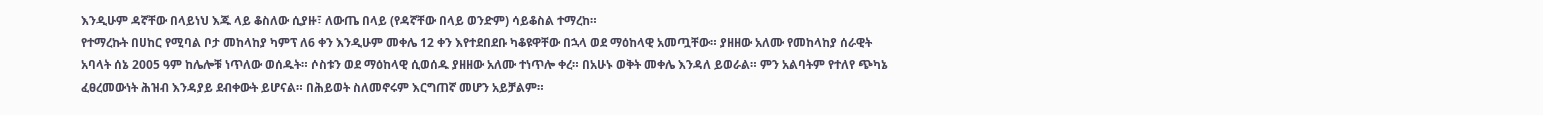እንዲሁም ዳኛቸው በላይነህ እጁ ላይ ቆስለው ሲያዙ፣ ለውጤ በላይ (የዳኛቸው በላይ ወንድም) ሳይቆስል ተማረከ።
የተማረኩት በሀከር የሚባል ቦታ መከላከያ ካምፕ ለ6 ቀን እንዲሁም መቀሌ 12 ቀን እየተደበደቡ ካቆዩዋቸው በኋላ ወደ ማዕከላዊ አመጧቸው። ያዘዘው አለሙ የመከላከያ ሰራዊት አባላት ሰኔ 2005 ዓም ከሌሎቹ ነጥለው ወሰዱት። ሶስቱን ወደ ማዕከላዊ ሲወሰዱ ያዘዘው አለሙ ተነጥሎ ቀረ። በአሁኑ ወቅት መቀሌ እንዳለ ይወራል። ምን አልባትም የተለየ ጭካኔ ፈፀረመውነት ሕዝብ እንዳያይ ደብቀውት ይሆናል። በሕይወት ስለመኖሩም እርግጠኛ መሆን አይቻልም።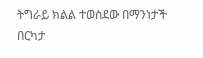ትግራይ ክልል ተወስደው በማንነታች በርካታ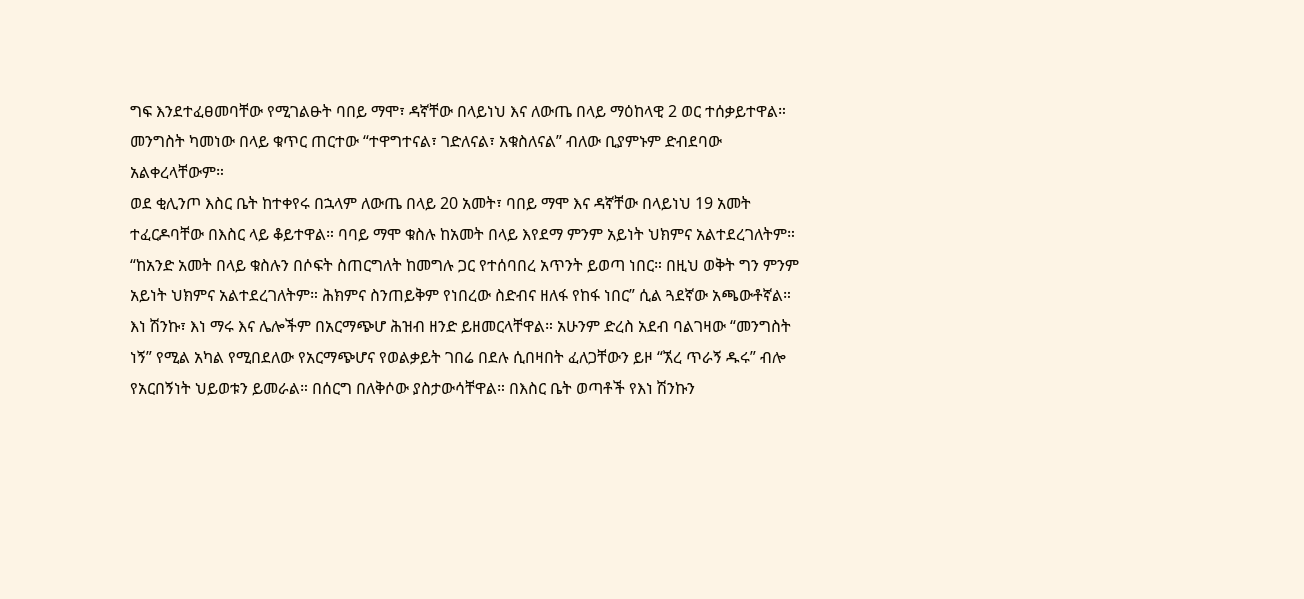ግፍ እንደተፈፀመባቸው የሚገልፁት ባበይ ማሞ፣ ዳኛቸው በላይነህ እና ለውጤ በላይ ማዕከላዊ 2 ወር ተሰቃይተዋል። መንግስት ካመነው በላይ ቁጥር ጠርተው “ተዋግተናል፣ ገድለናል፣ አቁስለናል” ብለው ቢያምኑም ድብደባው አልቀረላቸውም።
ወደ ቂሊንጦ እስር ቤት ከተቀየሩ በኋላም ለውጤ በላይ 20 አመት፣ ባበይ ማሞ እና ዳኛቸው በላይነህ 19 አመት ተፈርዶባቸው በእስር ላይ ቆይተዋል። ባባይ ማሞ ቁስሉ ከአመት በላይ እየደማ ምንም አይነት ህክምና አልተደረገለትም። “ከአንድ አመት በላይ ቁስሉን በሶፍት ስጠርግለት ከመግሉ ጋር የተሰባበረ አጥንት ይወጣ ነበር። በዚህ ወቅት ግን ምንም አይነት ህክምና አልተደረገለትም። ሕክምና ስንጠይቅም የነበረው ስድብና ዘለፋ የከፋ ነበር” ሲል ጓደኛው አጫውቶኛል።
እነ ሽንኩ፣ እነ ማሩ እና ሌሎችም በአርማጭሆ ሕዝብ ዘንድ ይዘመርላቸዋል። አሁንም ድረስ አደብ ባልገዛው “መንግስት ነኝ” የሚል አካል የሚበደለው የአርማጭሆና የወልቃይት ገበሬ በደሉ ሲበዛበት ፈለጋቸውን ይዞ “ኧረ ጥራኝ ዱሩ” ብሎ የአርበኝነት ህይወቱን ይመራል። በሰርግ በለቅሶው ያስታውሳቸዋል። በእስር ቤት ወጣቶች የእነ ሽንኩን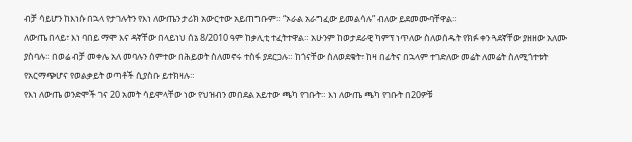ብቻ ሳይሆን ከእነሱ በኋላ የታገሉትን የእነ ለውጤን ታሪክ አውርተው አይጠግቡም። “ኦራል አራግፈው ይመልሳሉ” ብለው ይደመሙባቸዋል።
ለውጤ በላይ፣ እነ ባበይ ማሞ እና ዳኛቸው በላይነህ ሰኔ 8/2010 ዓም ከቃሊቲ ተፈትተዋል። አሁንም ከወታደራዊ ካምፕ ነጥለው ስለወሰዱት የክፉ ቀን ጓደኛቸው ያዘዘው አለሙ ያስባሉ። በወሬ ብቻ መቀሌ አለ መባሉን ሰምተው በሕይወት ስለመኖሩ ተስፋ ያደርጋሉ። ከጎናቸው ስለወደቁት፣ ከዛ በፊትና በኋላም ተገድለው መሬት ለመሬት ስለሚጎተቱት የአርማጭሆና የወልቃይት ወጣቶች ሲያስቡ ይተክዛሉ።
የእነ ለውጤ ወንድሞች ገና 20 አመት ሳይሞላቸው ነው የህዝብን መበደል አይተው ጫካ የገቡት። እነ ለውጤ ጫካ የገቡት በ20ዎቹ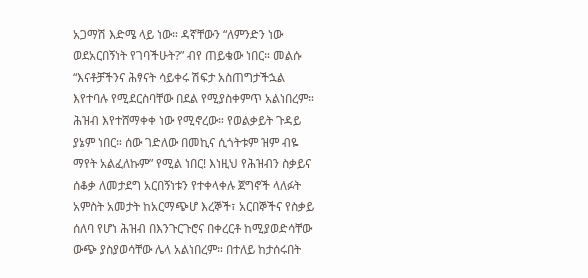አጋማሽ እድሜ ላይ ነው። ዳኛቸውን “ለምንድን ነው ወደአርበኝነት የገባችሁት?” ብየ ጠይቄው ነበር። መልሱ “እናቶቻችንና ሕፃናት ሳይቀሩ ሽፍታ አስጠግታችኋል እየተባሉ የሚደርስባቸው በደል የሚያስቀምጥ አልነበረም። ሕዝብ እየተሸማቀቀ ነው የሚኖረው። የወልቃይት ጉዳይ ያኔም ነበር። ሰው ገድለው በመኪና ሲጎትቱም ዝም ብዬ ማየት አልፈለኩም” የሚል ነበር! እነዚህ የሕዝብን ስቃይና ሰቆቃ ለመታደግ አርበኝነቱን የተቀላቀሉ ጀግኖች ላለፉት አምስት አመታት ከአርማጭሆ እረኞች፣ አርበኞችና የስቃይ ሰለባ የሆነ ሕዝብ በእንጉርጉሮና በቀረርቶ ከሚያወድሳቸው ውጭ ያስያወሳቸው ሌላ አልነበረም። በተለይ ከታሰሩበት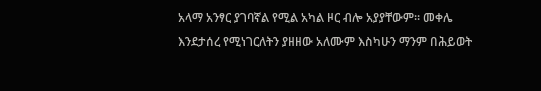አላማ አንፃር ያገባኛል የሚል አካል ዞር ብሎ አያያቸውም። መቀሌ እንደታሰረ የሚነገርለትን ያዘዘው አለሙም እስካሁን ማንም በሕይወት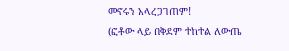መኖሩን አላረጋገጠም!
(ፎቶው ላይ በቅደም ተከተል ለውጤ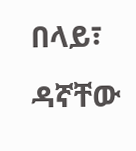በላይ፣ ዳኛቸው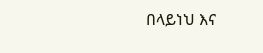በላይነህ እና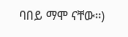ባበይ ማሞ ናቸው።)